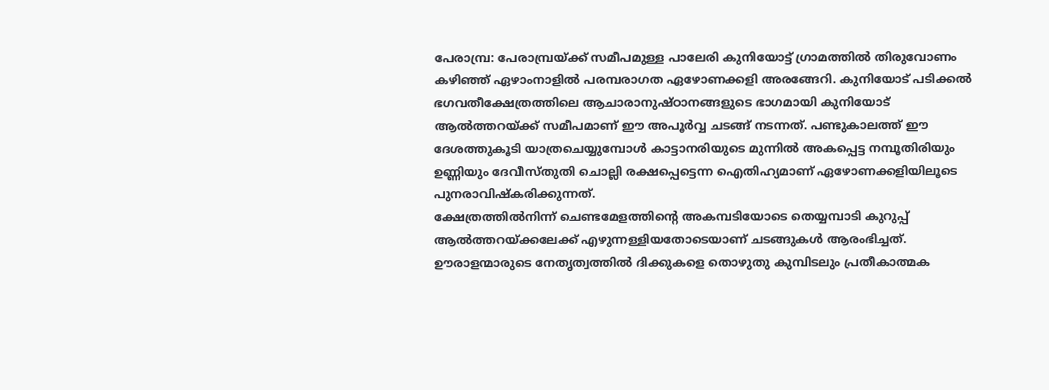പേരാമ്പ്ര: പേരാമ്പ്രയ്ക്ക് സമീപമുള്ള പാലേരി കുനിയോട്ട് ഗ്രാമത്തിൽ തിരുവോണം കഴിഞ്ഞ് ഏഴാംനാളിൽ പരമ്പരാഗത ഏഴോണക്കളി അരങ്ങേറി. കുനിയോട് പടിക്കൽ ഭഗവതീക്ഷേത്രത്തിലെ ആചാരാനുഷ്ഠാനങ്ങളുടെ ഭാഗമായി കുനിയോട് ആൽത്തറയ്ക്ക് സമീപമാണ് ഈ അപൂർവ്വ ചടങ്ങ് നടന്നത്. പണ്ടുകാലത്ത് ഈ ദേശത്തുകൂടി യാത്രചെയ്യുമ്പോൾ കാട്ടാനരിയുടെ മുന്നിൽ അകപ്പെട്ട നമ്പൂതിരിയും ഉണ്ണിയും ദേവീസ്തുതി ചൊല്ലി രക്ഷപ്പെട്ടെന്ന ഐതിഹ്യമാണ് ഏഴോണക്കളിയിലൂടെ പുനരാവിഷ്കരിക്കുന്നത്.
ക്ഷേത്രത്തിൽനിന്ന് ചെണ്ടമേളത്തിന്റെ അകമ്പടിയോടെ തെയ്യമ്പാടി കുറുപ്പ് ആൽത്തറയ്ക്കലേക്ക് എഴുന്നള്ളിയതോടെയാണ് ചടങ്ങുകൾ ആരംഭിച്ചത്. ഊരാളന്മാരുടെ നേതൃത്വത്തിൽ ദിക്കുകളെ തൊഴുതു കുമ്പിടലും പ്രതീകാത്മക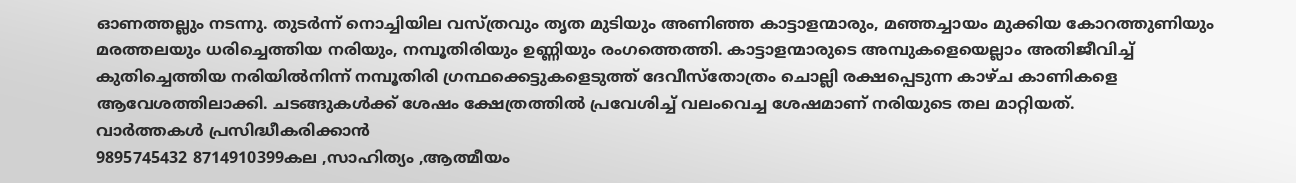ഓണത്തല്ലും നടന്നു. തുടർന്ന് നൊച്ചിയില വസ്ത്രവും തൃത മുടിയും അണിഞ്ഞ കാട്ടാളന്മാരും, മഞ്ഞച്ചായം മുക്കിയ കോറത്തുണിയും മരത്തലയും ധരിച്ചെത്തിയ നരിയും, നമ്പൂതിരിയും ഉണ്ണിയും രംഗത്തെത്തി. കാട്ടാളന്മാരുടെ അമ്പുകളെയെല്ലാം അതിജീവിച്ച് കുതിച്ചെത്തിയ നരിയിൽനിന്ന് നമ്പൂതിരി ഗ്രന്ഥക്കെട്ടുകളെടുത്ത് ദേവീസ്തോത്രം ചൊല്ലി രക്ഷപ്പെടുന്ന കാഴ്ച കാണികളെ ആവേശത്തിലാക്കി. ചടങ്ങുകൾക്ക് ശേഷം ക്ഷേത്രത്തിൽ പ്രവേശിച്ച് വലംവെച്ച ശേഷമാണ് നരിയുടെ തല മാറ്റിയത്.
വാർത്തകൾ പ്രസിദ്ധീകരിക്കാൻ
9895745432 8714910399കല ,സാഹിത്യം ,ആത്മീയം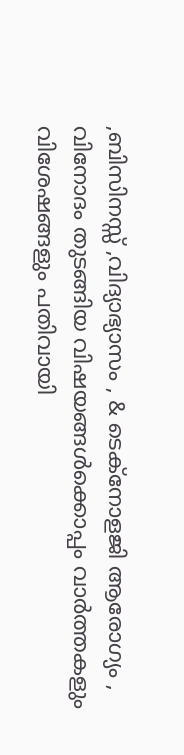,ബിസിനസ്സ് ,വിദ്യാഭ്യാസം , & ടെക്നോളജി ആരോഗ്യം , വിനോദം തുടങ്ങിയ വിഷയങ്ങൾക്കൊപ്പം വാർത്തകളും വിശേഷങ്ങളും പതിവായി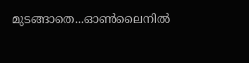മുടങ്ങാതെ...ഓൺലൈനിൽ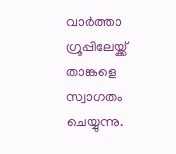വാർത്താ ഗ്രൂപ്പിലേയ്ക്ക് താങ്കളെ സ്വാഗതം ചെയ്യുന്നു.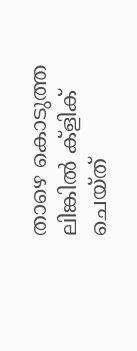താഴെ കൊടുത്ത ലിങ്കിൽ ക്ളിക് ചെയ്ത്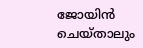ജോയിൻ ചെയ്താലും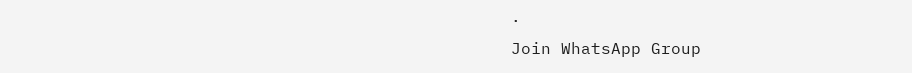.
Join WhatsApp Group